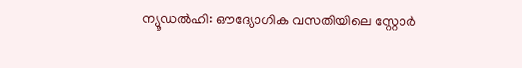ന്യൂഡൽഹി: ഔദ്യോഗിക വസതിയിലെ സ്റ്റോർ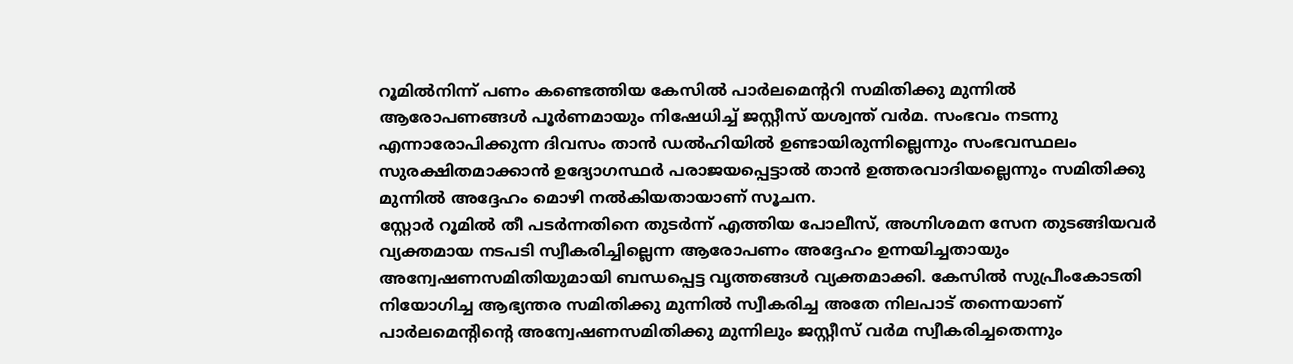റൂമിൽനിന്ന് പണം കണ്ടെത്തിയ കേസിൽ പാർലമെന്ററി സമിതിക്കു മുന്നിൽ ആരോപണങ്ങൾ പൂർണമായും നിഷേധിച്ച് ജസ്റ്റീസ് യശ്വന്ത് വർമ. സംഭവം നടന്നു എന്നാരോപിക്കുന്ന ദിവസം താൻ ഡൽഹിയിൽ ഉണ്ടായിരുന്നില്ലെന്നും സംഭവസ്ഥലം സുരക്ഷിതമാക്കാൻ ഉദ്യോഗസ്ഥർ പരാജയപ്പെട്ടാൽ താൻ ഉത്തരവാദിയല്ലെന്നും സമിതിക്കു മുന്നിൽ അദ്ദേഹം മൊഴി നൽകിയതായാണ് സൂചന.
സ്റ്റോർ റൂമിൽ തീ പടർന്നതിനെ തുടർന്ന് എത്തിയ പോലീസ്, അഗ്നിശമന സേന തുടങ്ങിയവർ വ്യക്തമായ നടപടി സ്വീകരിച്ചില്ലെന്ന ആരോപണം അദ്ദേഹം ഉന്നയിച്ചതായും അന്വേഷണസമിതിയുമായി ബന്ധപ്പെട്ട വൃത്തങ്ങൾ വ്യക്തമാക്കി. കേസിൽ സുപ്രീംകോടതി നിയോഗിച്ച ആഭ്യന്തര സമിതിക്കു മുന്നിൽ സ്വീകരിച്ച അതേ നിലപാട് തന്നെയാണ് പാർലമെന്റിന്റെ അന്വേഷണസമിതിക്കു മുന്നിലും ജസ്റ്റീസ് വർമ സ്വീകരിച്ചതെന്നും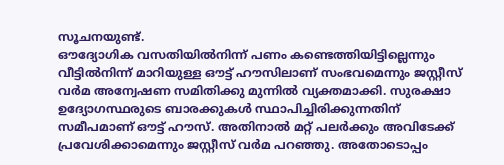സൂചനയുണ്ട്.
ഔദ്യോഗിക വസതിയിൽനിന്ന് പണം കണ്ടെത്തിയിട്ടില്ലെന്നും വീട്ടിൽനിന്ന് മാറിയുള്ള ഔട്ട് ഹൗസിലാണ് സംഭവമെന്നും ജസ്റ്റീസ് വർമ അന്വേഷണ സമിതിക്കു മുന്നിൽ വ്യക്തമാക്കി. സുരക്ഷാ ഉദ്യോഗസ്ഥരുടെ ബാരക്കുകൾ സ്ഥാപിച്ചിരിക്കുന്നതിന് സമീപമാണ് ഔട്ട് ഹൗസ്. അതിനാൽ മറ്റ് പലർക്കും അവിടേക്ക് പ്രവേശിക്കാമെന്നും ജസ്റ്റീസ് വർമ പറഞ്ഞു. അതോടൊപ്പം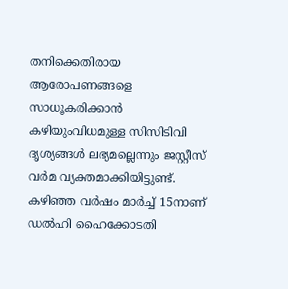തനിക്കെതിരായ ആരോപണങ്ങളെ സാധൂകരിക്കാൻ കഴിയുംവിധമുള്ള സിസിടിവി ദൃശ്യങ്ങൾ ലഭ്യമല്ലെന്നും ജസ്റ്റീസ് വർമ വ്യക്തമാക്കിയിട്ടുണ്ട്.
കഴിഞ്ഞ വർഷം മാർച്ച് 15നാണ് ഡൽഹി ഹൈക്കോടതി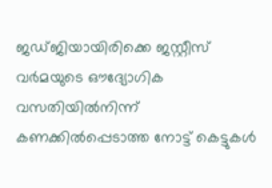ജഡ്ജിയായിരിക്കെ ജസ്റ്റീസ് വർമയുടെ ഔദ്യോഗിക വസതിയിൽനിന്ന് കണക്കിൽപ്പെടാത്ത നോട്ട് കെട്ടുകൾ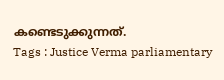കണ്ടെടുക്കുന്നത്.
Tags : Justice Verma parliamentary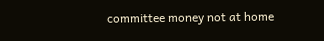committee money not at home